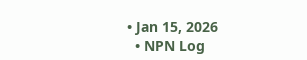• Jan 15, 2026
  • NPN Log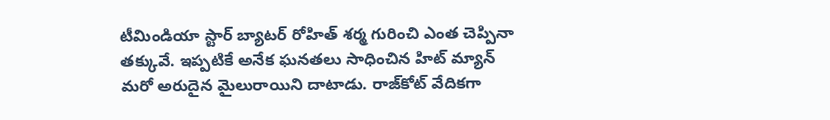టీమిండియా స్టార్ బ్యాటర్ రోహిత్ శర్మ గురించి ఎంత చెప్పినా తక్కువే. ఇప్పటికే అనేక ఘనతలు సాధించిన హిట్ మ్యాన్ మరో అరుదైన మైలురాయిని దాటాడు. రాజ్‌కోట్‌ వేదికగా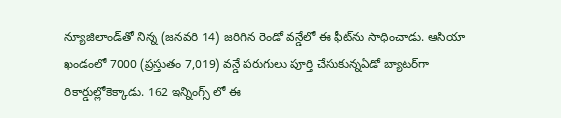న్యూజిలాండ్‌తో నిన్న (జనవరి 14) జరిగిన రెండో వన్డేలో ఈ ఫీట్‌ను సాధించాడు. ఆసియా ఖండంలో 7000 (ప్రస్తుతం 7,019) వన్డే పరుగులు పూర్తి చేసుకున్నఏడో బ్యాటర్‌గా రికార్డుల్లోకెక్కాడు. 162 ఇన్నింగ్స్ లో ఈ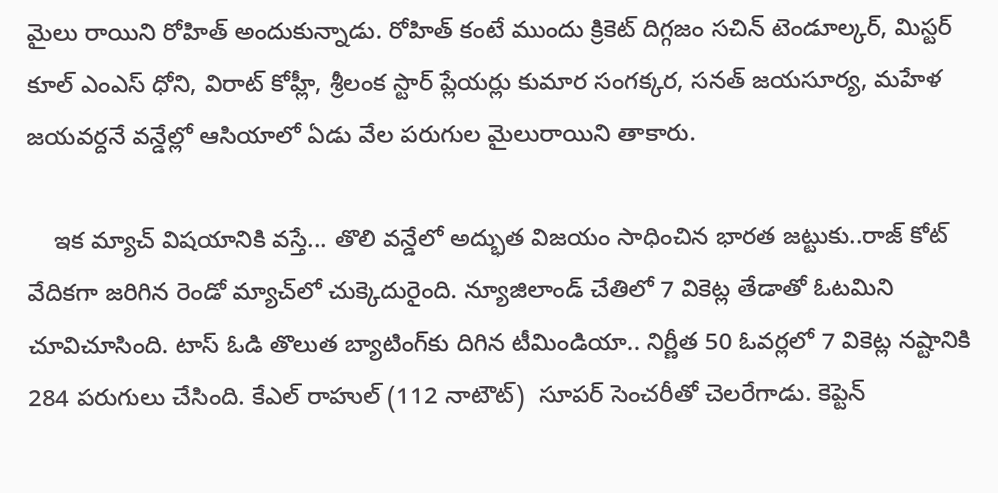మైలు రాయిని రోహిత్ అందుకున్నాడు. రోహిత్‌ కంటే ముందు క్రికెట్ దిగ్గజం సచిన్‌ టెండూల్కర్‌, మిస్టర్ కూల్ ఎంఎస్‌ ధోని, విరాట్‌ కోహ్లీ, శ్రీలంక స్టార్ ప్లేయర్లు కుమార సంగక్కర, సనత్‌ జయసూర్య, మహేళ జయవర్దనే వన్డేల్లో ఆసియాలో ఏడు వేల పరుగుల మైలురాయిని తాకారు.

    ఇక మ్యాచ్ విషయానికి వస్తే... తొలి వన్డేలో అద్భుత విజయం సాధించిన భారత జట్టుకు..రాజ్ కోట్  వేదికగా జరిగిన రెండో మ్యాచ్‌లో చుక్కెదురైంది. న్యూజిలాండ్‌ చేతిలో 7 వికెట్ల తేడాతో ఓటమిని చూవిచూసింది. టాస్‌ ఓడి తొలుత బ్యాటింగ్‌కు దిగిన టీమిండియా.. నిర్ణీత 50 ఓవర్లలో 7 వికెట్ల నష్టానికి 284 పరుగులు చేసింది. కేఎల్‌ రాహుల్‌ (112 నాటౌట్‌)  సూపర్‌ సెంచరీతో చెలరేగాడు. కెప్టెన్‌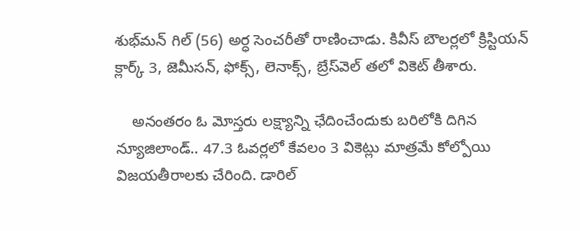శుభ్‌మన్‌ గిల్‌ (56) అర్ధ సెంచరీతో రాణించాడు. కివీస్ బౌలర్లలో క్రిస్టియన్‌ క్లార్క్‌ 3, జెమీసన్‌, ఫోక్స్, లెనాక్స్‌, బ్రేస్‌వెల్‌ తలో వికెట్‌ తీశారు.

    అనంతరం ఓ మోస్తరు లక్ష్యాన్ని ఛేదించేందుకు బరిలోకి దిగిన న్యూజిలాండ్‌.. 47.3 ఓవర్లలో కేవలం 3 వికెట్లు మాత్రమే కోల్పోయి విజయతీరాలకు చేరింది. డారిల్‌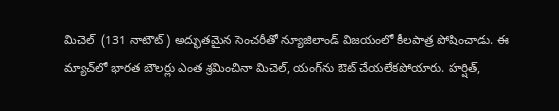మిచెల్‌  (131 నాటౌట్‌) అద్భుతమైన సెంచరీతో న్యూజిలాండ్ విజయంలో కీలపాత్ర పోషించాడు. ఈ మ్యాచ్‌లో భారత బౌలర్లు ఎంత శ్రమించినా మిచెల్‌, యంగ్‌ను ఔట్ చేయలేకపోయారు. హర్షిత్‌,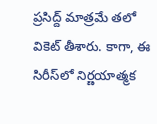ప్రసిద్ద్‌ మాత్రమే తలో వికెట్‌ తీశారు. కాగా, ఈ సిరీస్‌లో నిర్ణయాత్మక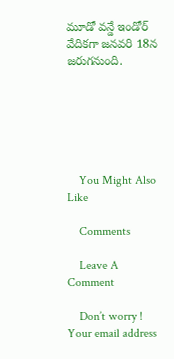మూడో వన్డే ఇండోర్‌ వేదికగా జనవరి 18న జరుగనుంది.






    You Might Also Like

    Comments

    Leave A Comment

    Don’t worry ! Your email address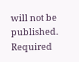will not be published. Required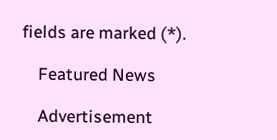fields are marked (*).

    Featured News

    Advertisement